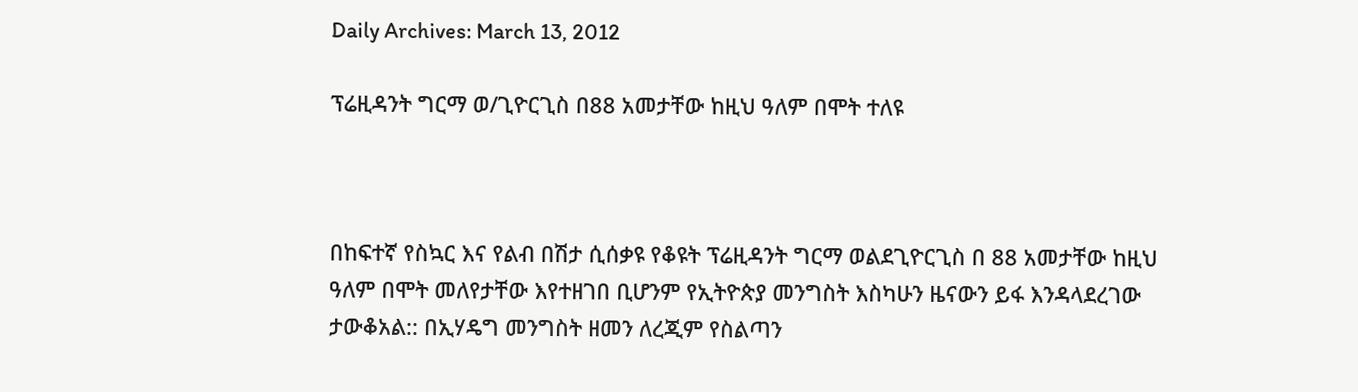Daily Archives: March 13, 2012

ፕሬዚዳንት ግርማ ወ/ጊዮርጊስ በ88 አመታቸው ከዚህ ዓለም በሞት ተለዩ



በከፍተኛ የስኳር እና የልብ በሽታ ሲሰቃዩ የቆዩት ፕሬዚዳንት ግርማ ወልደጊዮርጊስ በ 88 አመታቸው ከዚህ ዓለም በሞት መለየታቸው እየተዘገበ ቢሆንም የኢትዮጵያ መንግስት እስካሁን ዜናውን ይፋ እንዳላደረገው ታውቆአል:: በኢሃዴግ መንግስት ዘመን ለረጂም የስልጣን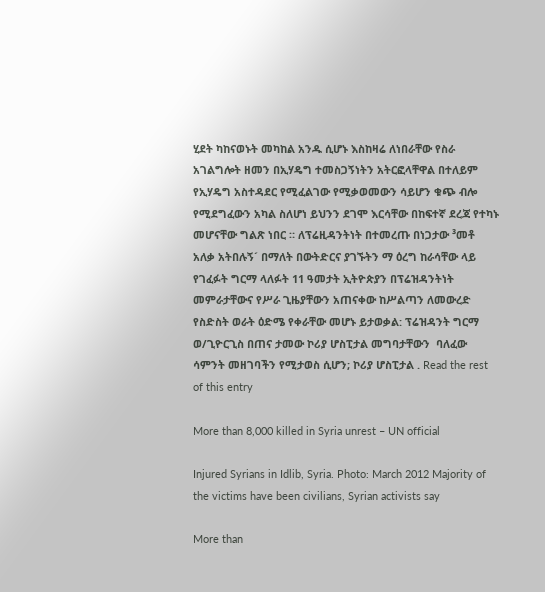ሂደት ካከናወኑት መካከል አንዱ ሲሆኑ እስከዛሬ ለነበራቸው የስራ አገልግሎት ዘመን በኢሃዴግ ተመስጋኝነትን አትርፎላቸዋል በተለይም የኢሃዴግ አስተዳደር የሚፈልገው የሚቃወመውን ሳይሆን ቁጭ ብሎ የሚደግፈውን አካል ስለሆነ ይህንን ደገሞ እርሳቸው በከፍተኛ ደረጃ የተካኑ መሆናቸው ግልጽ ነበር ። ለፕሬዚዳንትነት በተመረጡ በነጋታው ³መቶ አለቃ አትበሉኝ´ በማለት በውትድርና ያገኙትን ማ ዕረግ ከራሳቸው ላይ የገፈፉት ግርማ ላለፉት 11 ዓመታት ኢትዮጵያን በፕሬዝዳንትነት መምራታቸውና የሥራ ጊዜያቸውን አጠናቀው ከሥልጣን ለመውረድ የስድስት ወራት ዕድሜ የቀራቸው መሆኑ ይታወቃል: ፕሬዝዳንት ግርማ ወ/ጊዮርጊስ በጠና ታመው ኮሪያ ሆስፒታል መግባታቸውን  ባለፈው ሳምንት መዘገባችን የሚታወስ ሲሆን; ኮሪያ ሆስፒታል . Read the rest of this entry

More than 8,000 killed in Syria unrest – UN official

Injured Syrians in Idlib, Syria. Photo: March 2012 Majority of the victims have been civilians, Syrian activists say

More than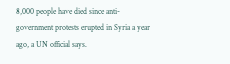8,000 people have died since anti-government protests erupted in Syria a year ago, a UN official says.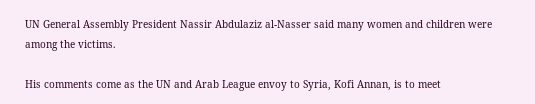UN General Assembly President Nassir Abdulaziz al-Nasser said many women and children were among the victims.

His comments come as the UN and Arab League envoy to Syria, Kofi Annan, is to meet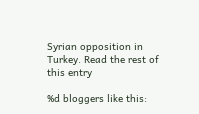Syrian opposition in Turkey. Read the rest of this entry

%d bloggers like this: